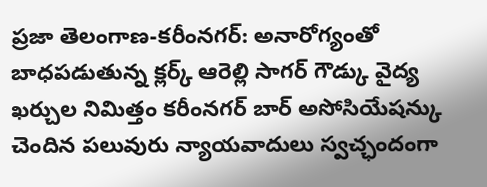ప్రజా తెలంగాణ-కరీంనగర్: అనారోగ్యంతో బాధపడుతున్న క్లర్క్ ఆరెల్లి సాగర్ గౌడ్కు వైద్య ఖర్చుల నిమిత్తం కరీంనగర్ బార్ అసోసియేషన్కు చెందిన పలువురు న్యాయవాదులు స్వచ్ఛందంగా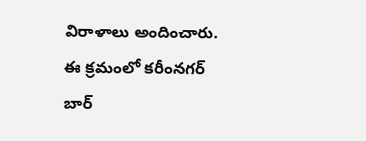విరాళాలు అందించారు. ఈ క్రమంలో కరీంనగర్ బార్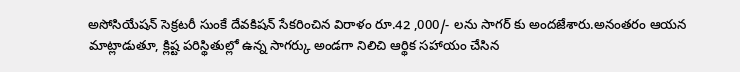అసోసియేషన్ సెక్రటరీ సుంకే దేవకిషన్ సేకరించిన విరాళం రూ.42 ,000/- లను సాగర్ కు అందజేశారు.అనంతరం ఆయన మాట్లాడుతూ, క్లిష్ట పరిస్థితుల్లో ఉన్న సాగర్కు అండగా నిలిచి ఆర్థిక సహాయం చేసిన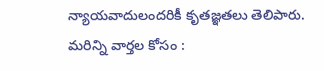న్యాయవాదులందరికీ కృతజ్ఞతలు తెలిపారు.
మరిన్ని వార్తల కోసం :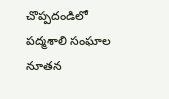చొప్పదండిలో పద్మశాలి సంఘాల నూతన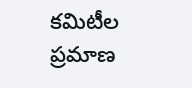కమిటీల ప్రమాణ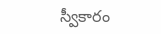స్వీకారం